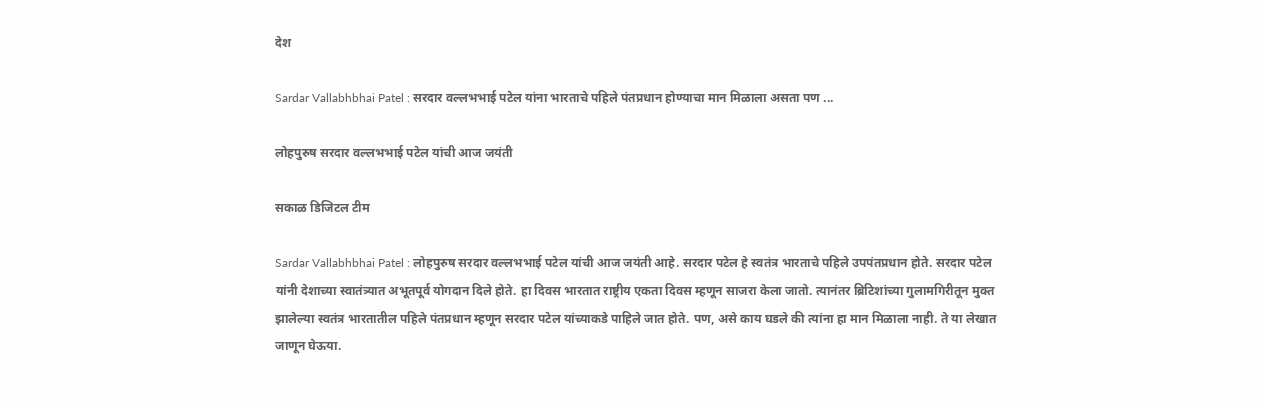देश

Sardar Vallabhbhai Patel : सरदार वल्लभभाई पटेल यांना भारताचे पहिले पंतप्रधान होण्याचा मान मिळाला असता पण ...

लोहपुरुष सरदार वल्लभभाई पटेल यांची आज जयंती

सकाळ डिजिटल टीम

Sardar Vallabhbhai Patel : लोहपुरुष सरदार वल्लभभाई पटेल यांची आज जयंती आहे. सरदार पटेल हे स्वतंत्र भारताचे पहिले उपपंतप्रधान होते. सरदार पटेल यांनी देशाच्या स्वातंत्र्यात अभूतपूर्व योगदान दिले होते. हा दिवस भारतात राष्ट्रीय एकता दिवस म्हणून साजरा केला जातो. त्यानंतर ब्रिटिशांच्या गुलामगिरीतून मुक्त झालेल्या स्वतंत्र भारतातील पहिले पंतप्रधान म्हणून सरदार पटेल यांच्याकडे पाहिले जात होते. पण, असे काय घडले की त्यांना हा मान मिळाला नाही. ते या लेखात जाणून घेऊया.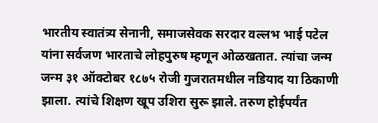भारतीय स्वातंत्र्य सेनानी, समाजसेवक सरदार वल्लभ भाई पटेल यांना सर्वजण भारताचे लोहपुरुष म्हणून ओळखतात. त्यांचा जन्म जन्म ३१ ऑक्टोबर १८७५ रोजी गुजरातमधील नडियाद या ठिकाणी झाला. त्यांचे शिक्षण खूप उशिरा सुरू झाले. तरुण होईपर्यंत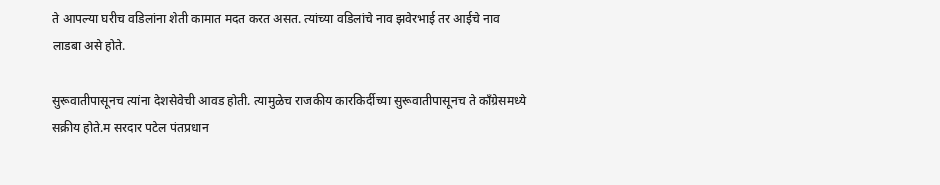ते आपल्या घरीच वडिलांना शेती कामात मदत करत असत. त्यांच्या वडिलांचे नाव झवेरभाई तर आईचे नाव लाडबा असे होते.

सुरूवातीपासूनच त्यांना देशसेवेची आवड होती. त्यामुळेच राजकीय कारकिर्दीच्या सुरूवातीपासूनच ते काँग्रेसमध्ये सक्रीय होते.म सरदार पटेल पंतप्रधान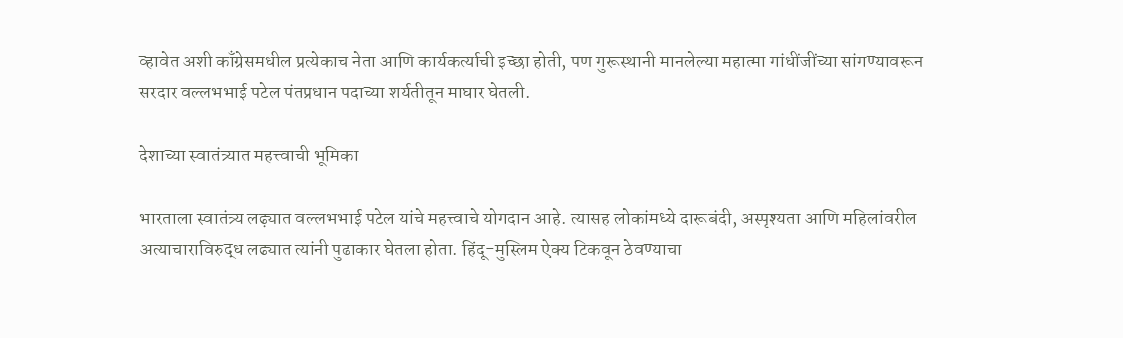व्हावेत अशी काँग्रेसमधील प्रत्येकाच नेता आणि कार्यकर्त्याची इच्छा होती, पण गुरूस्थानी मानलेल्या महात्मा गांधींजींच्या सांगण्यावरून सरदार वल्लभभाई पटेल पंतप्रधान पदाच्या शर्यतीतून माघार घेतली.

देशाच्या स्वातंत्र्यात महत्त्वाची भूमिका

भारताला स्वातंत्र्य लढ्य़ात वल्लभभाई पटेल यांचे महत्त्वाचे योगदान आहे. त्यासह लोकांमध्ये दारूबंदी, अस्पृश्यता आणि महिलांवरील अत्याचाराविरुद्ध लढ्यात त्यांनी पुढाकार घेतला होता. हिंदू-मुस्लिम ऐक्य टिकवून ठेवण्याचा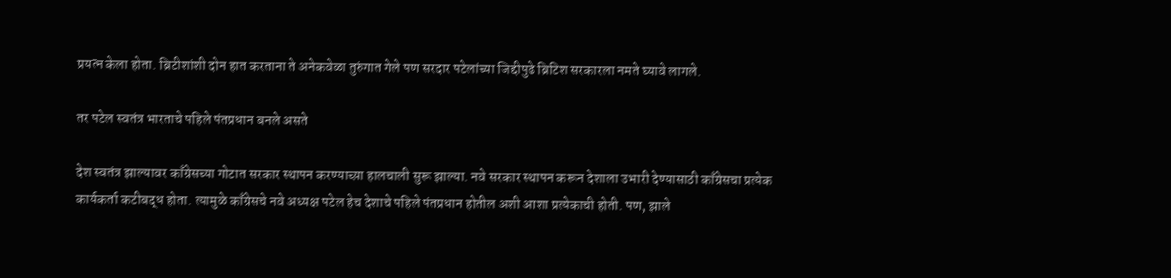प्रयत्न केला होता. ब्रिटीशांशी दोन हात करताना ते अनेकवेळा तुरुंगात गेले पण सरदार पटेलांच्या जिद्दीपुढे ब्रिटिश सरकारला नमते घ्यावे लागले.

तर पटेल स्वतंत्र भारताचे पहिले पंतप्रधान बनले असते

देश स्वतंत्र झाल्यावर काँग्रेसच्या गोटात सरकार स्थापन करण्याच्य़ा हालचाली सुरू झाल्या. नवे सरकार स्थापन करून देशाला उभारी देण्यासाठी काँग्रेसचा प्रत्येक कार्यकर्ता कटीबद्ध होता. त्यामुळे काँग्रेसचे नवे अध्यक्ष पटेल हेच देशाचे पहिले पंतप्रधान होतील अशी आशा प्रत्येकाची होती. पण, झाले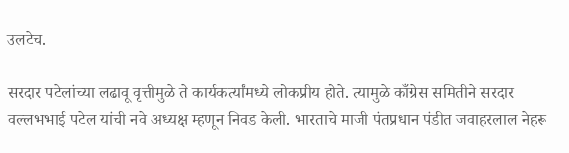उलटेच.

सरदार पटेलांच्या लढावू वृत्तीमुळे ते कार्यकर्त्यांमध्ये लोकप्रीय होते. त्यामुळे काँग्रेस समितीने सरदार वल्लभभाई पटेल यांची नवे अध्यक्ष म्हणून निवड केली. भारताचे माजी पंतप्रधान पंडीत जवाहरलाल नेहरू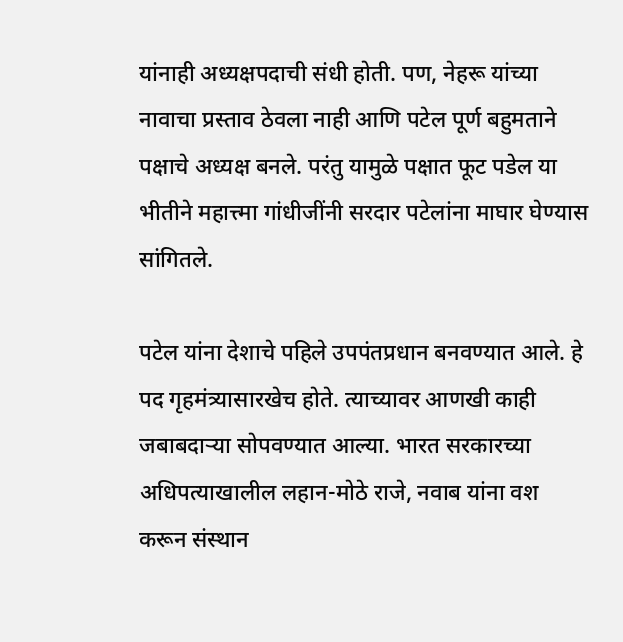यांनाही अध्यक्षपदाची संधी होती. पण, नेहरू यांच्या नावाचा प्रस्ताव ठेवला नाही आणि पटेल पूर्ण बहुमताने पक्षाचे अध्यक्ष बनले. परंतु यामुळे पक्षात फूट पडेल या भीतीने महात्त्मा गांधीजींनी सरदार पटेलांना माघार घेण्यास सांगितले.

पटेल यांना देशाचे पहिले उपपंतप्रधान बनवण्यात आले. हे पद गृहमंत्र्यासारखेच होते. त्याच्यावर आणखी काही जबाबदाऱ्या सोपवण्यात आल्या. भारत सरकारच्या अधिपत्याखालील लहान-मोठे राजे, नवाब यांना वश करून संस्थान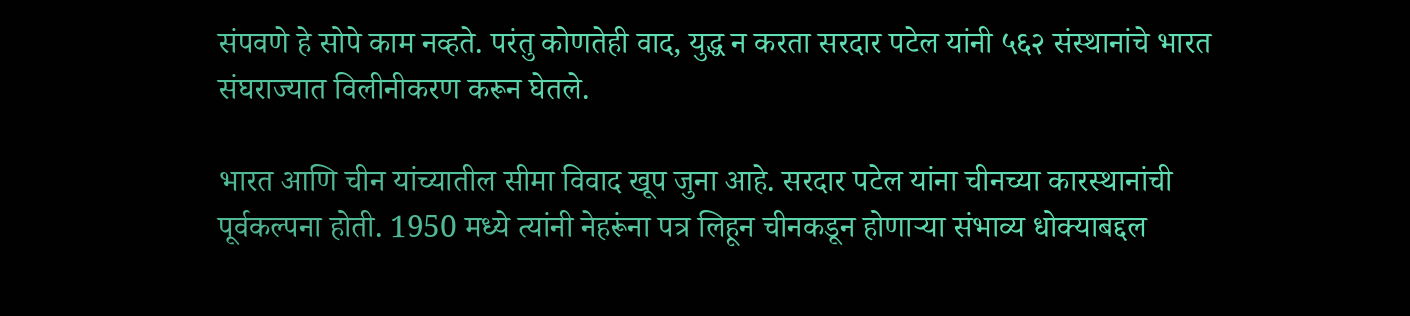संपवणे हे सोपे काम नव्हते. परंतु कोणतेही वाद, युद्ध न करता सरदार पटेल यांनी ५६२ संस्थानांचे भारत संघराज्यात विलीनीकरण करून घेतले.

भारत आणि चीन यांच्यातील सीमा विवाद खूप जुना आहे. सरदार पटेल यांना चीनच्या कारस्थानांची पूर्वकल्पना होती. 1950 मध्ये त्यांनी नेहरूंना पत्र लिहून चीनकडून होणाऱ्या संभाव्य धोक्याबद्दल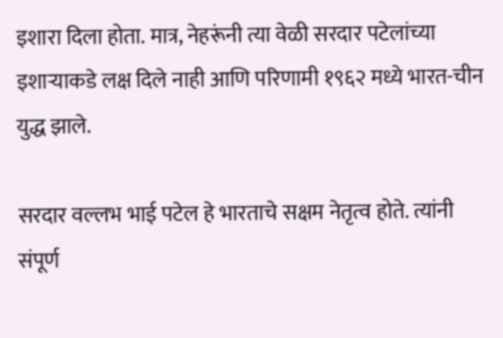इशारा दिला होता. मात्र, नेहरूंनी त्या वेळी सरदार पटेलांच्या इशाऱ्याकडे लक्ष दिले नाही आणि परिणामी १९६२ मध्ये भारत-चीन युद्ध झाले.

सरदार वल्लभ भाई पटेल हे भारताचे सक्षम नेतृत्व होते. त्यांनी संपूर्ण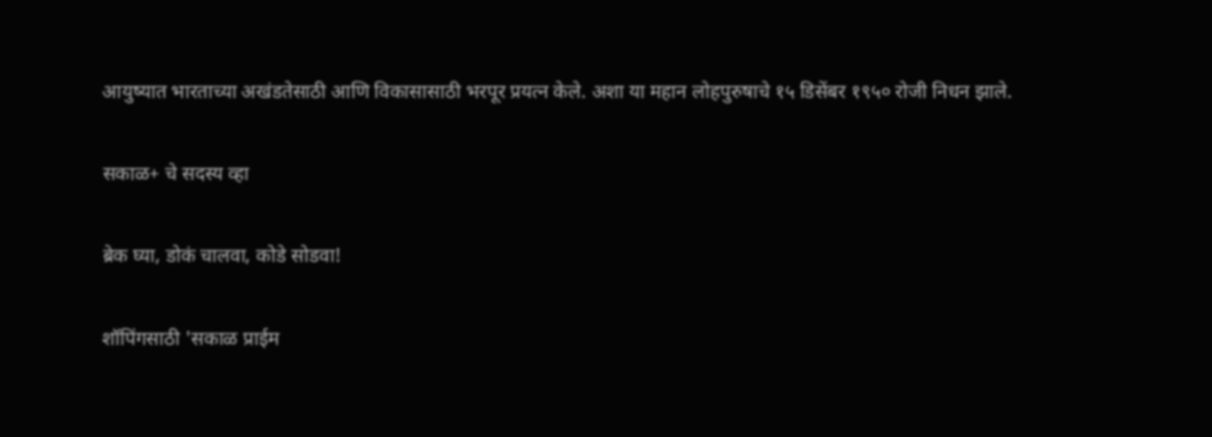आयुष्यात भारताच्या अखंडतेसाठी आणि विकासासाठी भरपूर प्रयत्न केले. अशा या महान लोहपुरुषाचे १५ डिसेंबर १९५० रोजी निधन झाले.

सकाळ+ चे सदस्य व्हा

ब्रेक घ्या, डोकं चालवा, कोडे सोडवा!

शॉपिंगसाठी 'सकाळ प्राईम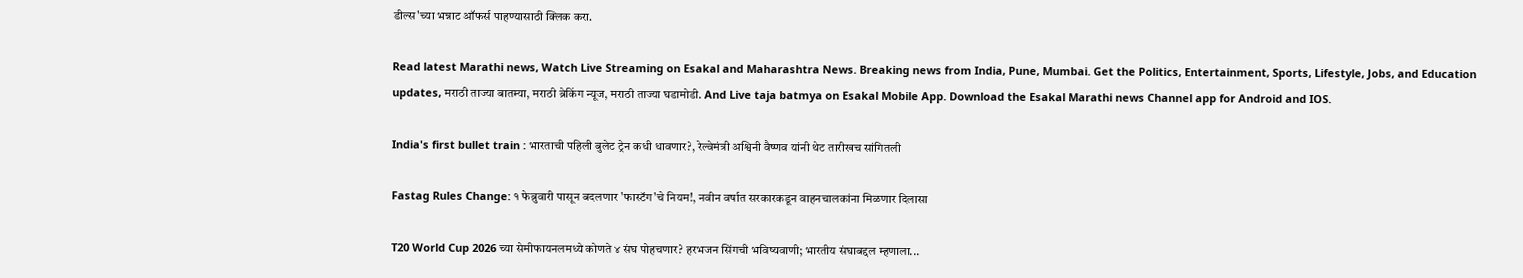डील्स'च्या भन्नाट ऑफर्स पाहण्यासाठी क्लिक करा.

Read latest Marathi news, Watch Live Streaming on Esakal and Maharashtra News. Breaking news from India, Pune, Mumbai. Get the Politics, Entertainment, Sports, Lifestyle, Jobs, and Education updates, मराठी ताज्या बातम्या, मराठी ब्रेकिंग न्यूज, मराठी ताज्या घडामोडी. And Live taja batmya on Esakal Mobile App. Download the Esakal Marathi news Channel app for Android and IOS.

India's first bullet train : भारताची पहिली बुलेट ट्रेन कधी धावणार?, रेल्वेमंत्री अश्विनी वैष्णव यांनी थेट तारीखच सांगितली

Fastag Rules Change: १ फेब्रुवारी पासून बदलणार 'फास्टॅग'चे नियम!, नवीन वर्षात सरकारकडून वाहनचालकांना मिळणार दिलासा

T20 World Cup 2026 च्या सेमीफायनलमध्ये कोणते ४ संघ पोहचणार? हरभजन सिंगची भविष्यवाणी; भारतीय संघाबद्दल म्हणाला...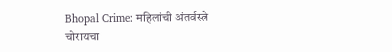Bhopal Crime: महिलांची अंतर्वस्त्रे चोरायचा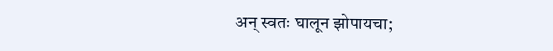अन् स्वतः घालून झोपायचा;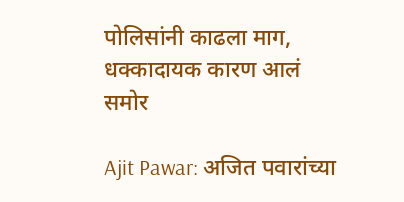पोलिसांनी काढला माग, धक्कादायक कारण आलं समोर

Ajit Pawar: अजित पवारांच्या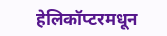हेलिकॉप्टरमधून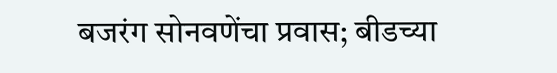बजरंग सोनवणेंचा प्रवास; बीडच्या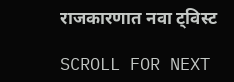राजकारणात नवा ट्विस्ट

SCROLL FOR NEXT